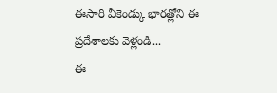ఈసారి వీకెండ్కు భారత్లోని ఈ ప్రదేశాలకు వెళ్లండి...
ఈ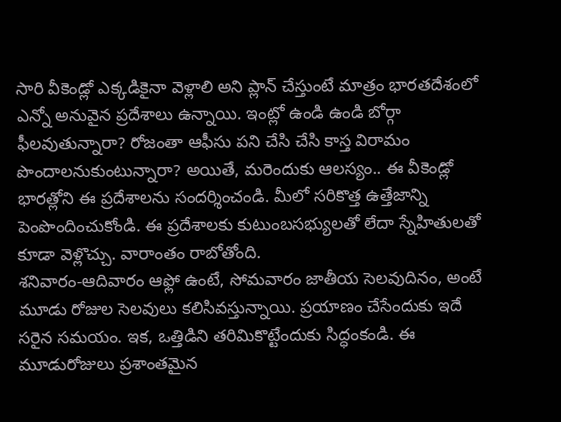సారి వీకెండ్లో ఎక్కడికైనా వెళ్లాలి అని ప్లాన్ చేస్తుంటే మాత్రం భారతదేశంలో ఎన్నో అనువైన ప్రదేశాలు ఉన్నాయి. ఇంట్లో ఉండి ఉండి బోర్గా ఫీలవుతున్నారా? రోజంతా ఆఫీసు పని చేసి చేసి కాస్త విరామం పొందాలనుకుంటున్నారా? అయితే, మరెందుకు ఆలస్యం.. ఈ వీకెండ్లో భారత్లోని ఈ ప్రదేశాలను సందర్శించండి. మీలో సరికొత్త ఉత్తేజాన్ని పెంపొందించుకోండి. ఈ ప్రదేశాలకు కుటుంబసభ్యులతో లేదా స్నేహితులతో కూడా వెళ్లొచ్చు. వారాంతం రాబోతోంది.
శనివారం-ఆదివారం ఆఫ్లో ఉంటే, సోమవారం జాతీయ సెలవుదినం, అంటే మూడు రోజుల సెలవులు కలిసివస్తున్నాయి. ప్రయాణం చేసేందుకు ఇదే సరైన సమయం. ఇక, ఒత్తిడిని తరిమికొట్టేందుకు సిద్ధంకండి. ఈ మూడురోజులు ప్రశాంతమైన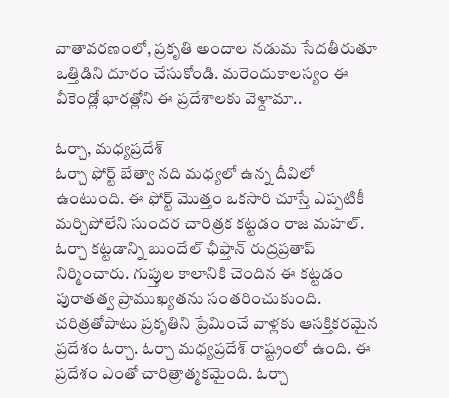వాతావరణంలో, ప్రకృతి అందాల నడుమ సేదతీరుతూ ఒత్తిడిని దూరం చేసుకోండి. మరెందుకాలస్యం ఈ వీకెండ్లో భారత్లోని ఈ ప్రదేశాలకు వెళ్దామా..

ఓర్చా, మధ్యప్రదేశ్
ఓర్చా ఫోర్ట్ బేత్వా నది మధ్యలో ఉన్న దీవిలో ఉంటుంది. ఈ ఫోర్ట్ మొత్తం ఒకసారి చూస్తే ఎప్పటికీ మర్చిపోలేని సుందర చారిత్రక కట్టడం రాజ మహల్. ఓర్చా కట్టడాన్ని బుందేల్ ఛీఫ్తాన్ రుద్రప్రతాప్ నిర్మించారు. గుప్తుల కాలానికి చెందిన ఈ కట్టడం పురాతత్వ ప్రాముఖ్యతను సంతరించుకుంది. చరిత్రతోపాటు ప్రకృతిని ప్రేమించే వాళ్లకు ఆసక్తికరమైన ప్రదేశం ఓర్చా. ఓర్చా మధ్యప్రదేశ్ రాష్ట్రంలో ఉంది. ఈ ప్రదేశం ఎంతో చారిత్రాత్మకమైంది. ఓర్చా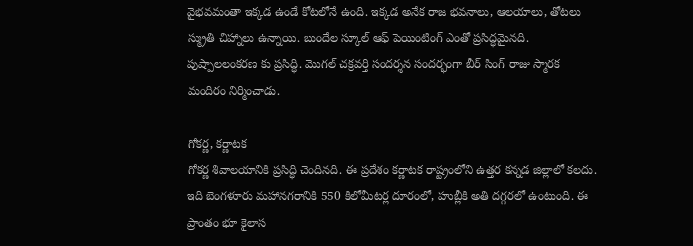వైభవమంతా ఇక్కడ ఉండే కోటలోనే ఉంది. ఇక్కడ అనేక రాజ భవనాలు, ఆలయాలు, తోటలు స్మ్రుతి చిహ్నాలు ఉన్నాయి. బుందేల స్కూల్ ఆఫ్ పెయింటింగ్ ఎంతో ప్రసిద్ధమైనది. పుష్పాలలంకరణ కు ప్రసిద్ధి. మొగల్ చక్రవర్తి సందర్శన సందర్భంగా బీర్ సింగ్ రాజు స్మారక మందిరం నిర్మించాడు.

గోకర్ణ, కర్ణాటక
గోకర్ణ శివాలయానికి ప్రసిద్ధి చెందినది. ఈ ప్రదేశం కర్ణాటక రాష్ట్రంలోని ఉత్తర కన్నడ జిల్లాలో కలదు. ఇది బెంగళూరు మహానగరానికి 550 కిలోమీటర్ల దూరంలో, హుబ్లీకి అతి దగ్గరలో ఉంటుంది. ఈ ప్రాంతం భూ కైలాస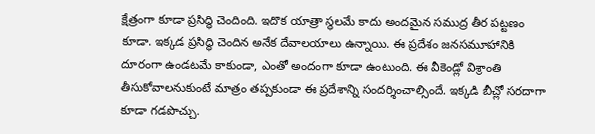క్షేత్రంగా కూడా ప్రసిద్ధి చెందింది. ఇదొక యాత్రా స్థలమే కాదు అందమైన సముద్ర తీర పట్టణం కూడా. ఇక్కడ ప్రసిద్ధి చెందిన అనేక దేవాలయాలు ఉన్నాయి. ఈ ప్రదేశం జనసమూహానికి దూరంగా ఉండటమే కాకుండా, ఎంతో అందంగా కూడా ఉంటుంది. ఈ వీకెండ్లో విశ్రాంతి తీసుకోవాలనుకుంటే మాత్రం తప్పకుండా ఈ ప్రదేశాన్ని సందర్శించాల్సిందే. ఇక్కడి బీచ్లో సరదాగా కూడా గడపొచ్చు.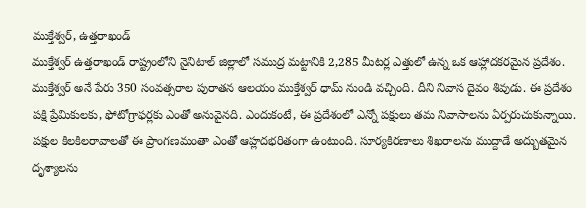ముక్తేశ్వర్, ఉత్తరాఖండ్
ముక్తేశ్వర్ ఉత్తరాఖండ్ రాష్ట్రంలోని నైనిటాల్ జిల్లాలో సముద్ర మట్టానికి 2,285 మీటర్ల ఎత్తులో ఉన్న ఒక ఆహ్లాదకరమైన ప్రదేశం. ముక్తేశ్వర్ అనే పేరు 350 సంవత్సరాల పురాతన ఆలయం ముక్తేశ్వర్ ధామ్ నుండి వచ్చింది. దీని నివాస దైవం శివుడు. ఈ ప్రదేశం పక్షి ప్రేమికులకు, ఫోటోగ్రాఫర్లకు ఎంతో అనువైనది. ఎందుకంటే, ఈ ప్రదేశంలో ఎన్నో పక్షులు తమ నివాసాలను ఏర్పరుచుకున్నాయి. పక్షుల కిలకిలరావాలతో ఈ ప్రాంగణమంతా ఎంతో ఆహ్లదభరితంగా ఉంటుంది. సూర్యకిరణాలు శిఖరాలను ముద్దాడే అద్బుతమైన దృశ్యాలను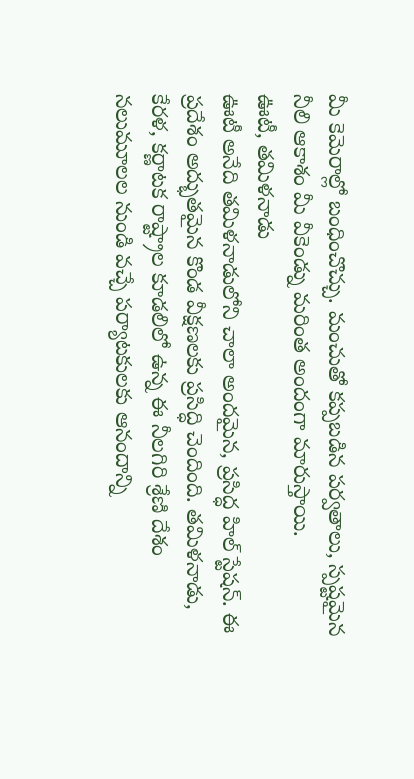మీ కెమెరాల్లో బంధించొచ్చు. మంచుతో కప్పబడిన పర్వతాలు, స్పష్టమైన నీలి ఆకాశం మీ వీకెండ్ను మరింత అందంగా మారుస్తాయి.
ఊటీ, తమిళనాడు
ఊటీ అనేది తమిళనాడులోని చాలా అందమైన, ప్రసిద్ధ హిల్ స్టేషన్. ఈ ప్రదేశం అద్భుతమైన కొండ వీక్షణలకు ప్రసిద్ధి చెందింది. తమిళనాడు, కేరళ, కర్ణాటక రాష్ట్రాల కూడలిలో ఉన్న ఈ నీలగిరి శ్రేణి దేశం నలుమూలల నుండి వచ్చే పర్యాటకులకు ఆనందాన్ని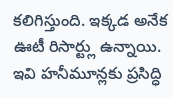కలిగిస్తుంది. ఇక్కడ అనేక ఊటీ రిసార్ట్లు ఉన్నాయి. ఇవి హనీమూన్లకు ప్రసిద్ధి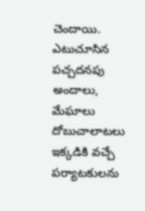చెందాయి. ఎటుచూసిన పచ్చదనపు అందాలు, మేఘాలు దోబుచాలాటలు ఇక్కడికి వచ్చే పర్యాటకులను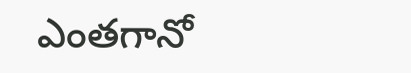ఎంతగానో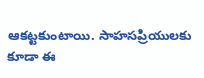ఆకట్టకుంటాయి. సాహసప్రియులకు కూడా ఈ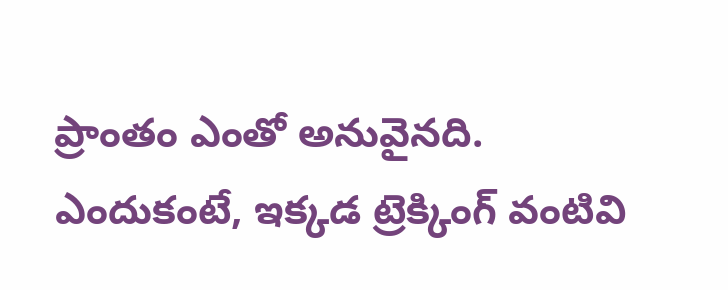ప్రాంతం ఎంతో అనువైనది. ఎందుకంటే, ఇక్కడ ట్రెక్కింగ్ వంటివి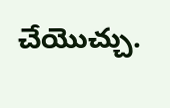చేయొచ్చు.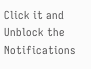Click it and Unblock the Notifications